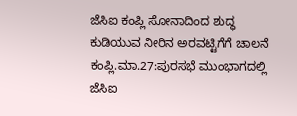ಜೆಸಿಐ ಕಂಪ್ಲಿ ಸೋನಾದಿಂದ ಶುದ್ಧ ಕುಡಿಯುವ ನೀರಿನ ಅರವಟ್ಟಿಗೆಗೆ ಚಾಲನೆ
ಕಂಪ್ಲಿ.ಮಾ.27:ಪುರಸಭೆ ಮುಂಭಾಗದಲ್ಲಿ ಜೆಸಿಐ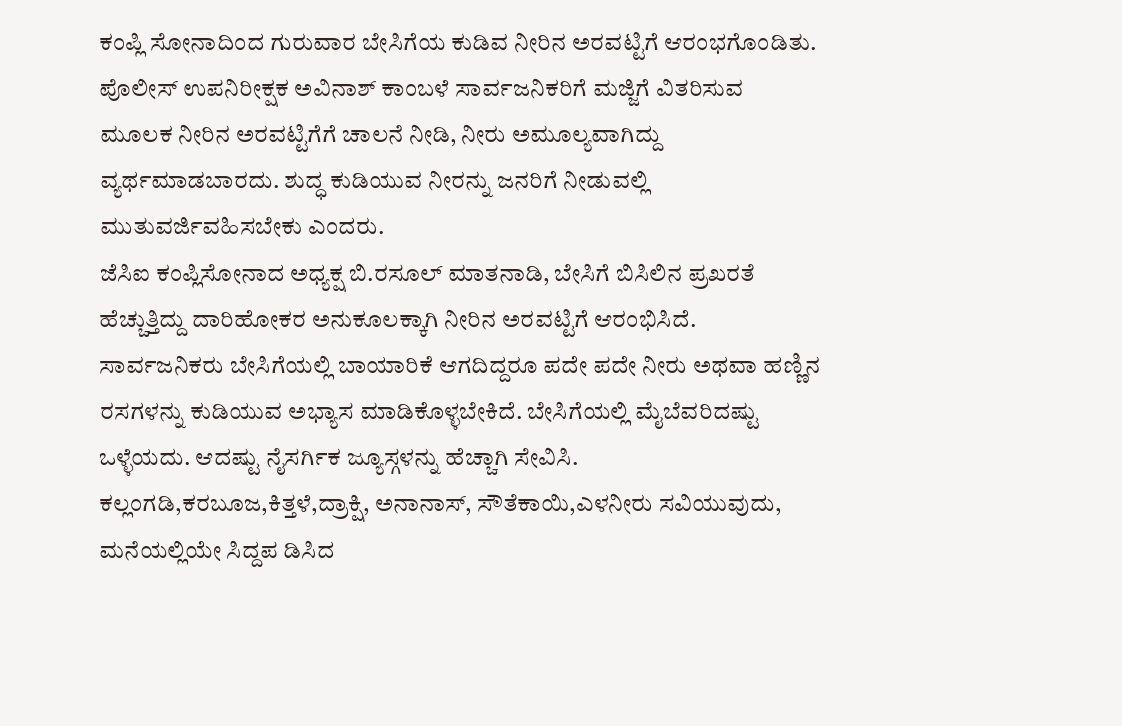ಕಂಪ್ಲಿ ಸೋನಾದಿಂದ ಗುರುವಾರ ಬೇಸಿಗೆಯ ಕುಡಿವ ನೀರಿನ ಅರವಟ್ಟಿಗೆ ಆರಂಭಗೊಂಡಿತು.
ಪೊಲೀಸ್ ಉಪನಿರೀಕ್ಷಕ ಅವಿನಾಶ್ ಕಾಂಬಳೆ ಸಾರ್ವಜನಿಕರಿಗೆ ಮಜ್ಜಿಗೆ ವಿತರಿಸುವ ಮೂಲಕ ನೀರಿನ ಅರವಟ್ಟಿಗೆಗೆ ಚಾಲನೆ ನೀಡಿ, ನೀರು ಅಮೂಲ್ಯವಾಗಿದ್ದು ವ್ಯರ್ಥಮಾಡಬಾರದು. ಶುದ್ಧ ಕುಡಿಯುವ ನೀರನ್ನು ಜನರಿಗೆ ನೀಡುವಲ್ಲಿ ಮುತುವರ್ಜಿವಹಿಸಬೇಕು ಎಂದರು.
ಜೆಸಿಐ ಕಂಪ್ಲಿಸೋನಾದ ಅಧ್ಯಕ್ಷ ಬಿ.ರಸೂಲ್ ಮಾತನಾಡಿ, ಬೇಸಿಗೆ ಬಿಸಿಲಿನ ಪ್ರಖರತೆ ಹೆಚ್ಚುತ್ತಿದ್ದು ದಾರಿಹೋಕರ ಅನುಕೂಲಕ್ಕಾಗಿ ನೀರಿನ ಅರವಟ್ಟಿಗೆ ಆರಂಭಿಸಿದೆ. ಸಾರ್ವಜನಿಕರು ಬೇಸಿಗೆಯಲ್ಲಿ ಬಾಯಾರಿಕೆ ಆಗದಿದ್ದರೂ ಪದೇ ಪದೇ ನೀರು ಅಥವಾ ಹಣ್ಣಿನ ರಸಗಳನ್ನು ಕುಡಿಯುವ ಅಭ್ಯಾಸ ಮಾಡಿಕೊಳ್ಳಬೇಕಿದೆ. ಬೇಸಿಗೆಯಲ್ಲಿ ಮೈಬೆವರಿದಷ್ಟು ಒಳ್ಳೆಯದು. ಆದಷ್ಟು ನೈಸರ್ಗಿಕ ಜ್ಯೂಸ್ಗಳನ್ನು ಹೆಚ್ಚಾಗಿ ಸೇವಿಸಿ. ಕಲ್ಲಂಗಡಿ,ಕರಬೂಜ,ಕಿತ್ತಳೆ,ದ್ರಾಕ್ಷಿ, ಅನಾನಾಸ್, ಸೌತೆಕಾಯಿ,ಎಳನೀರು ಸವಿಯುವುದು, ಮನೆಯಲ್ಲಿಯೇ ಸಿದ್ದಪ ಡಿಸಿದ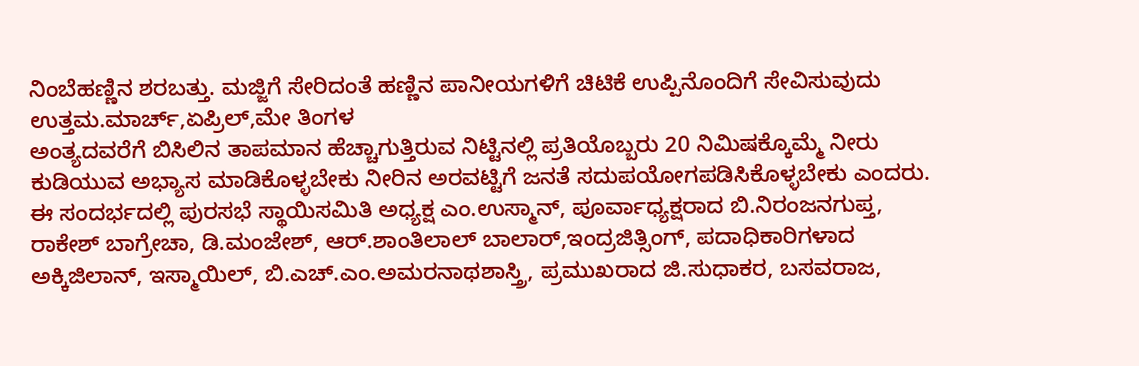ನಿಂಬೆಹಣ್ಣಿನ ಶರಬತ್ತು. ಮಜ್ಜಿಗೆ ಸೇರಿದಂತೆ ಹಣ್ಣಿನ ಪಾನೀಯಗಳಿಗೆ ಚಿಟಿಕೆ ಉಪ್ಪಿನೊಂದಿಗೆ ಸೇವಿಸುವುದು ಉತ್ತಮ.ಮಾರ್ಚ್,ಏಪ್ರಿಲ್,ಮೇ ತಿಂಗಳ
ಅಂತ್ಯದವರೆಗೆ ಬಿಸಿಲಿನ ತಾಪಮಾನ ಹೆಚ್ಚಾಗುತ್ತಿರುವ ನಿಟ್ಟಿನಲ್ಲಿ ಪ್ರತಿಯೊಬ್ಬರು 20 ನಿಮಿಷಕ್ಕೊಮ್ಮೆ ನೀರು ಕುಡಿಯುವ ಅಭ್ಯಾಸ ಮಾಡಿಕೊಳ್ಳಬೇಕು ನೀರಿನ ಅರವಟ್ಟಿಗೆ ಜನತೆ ಸದುಪಯೋಗಪಡಿಸಿಕೊಳ್ಳಬೇಕು ಎಂದರು.
ಈ ಸಂದರ್ಭದಲ್ಲಿ ಪುರಸಭೆ ಸ್ಥಾಯಿಸಮಿತಿ ಅಧ್ಯಕ್ಷ ಎಂ.ಉಸ್ಮಾನ್, ಪೂರ್ವಾಧ್ಯಕ್ಷರಾದ ಬಿ.ನಿರಂಜನಗುಪ್ತ, ರಾಕೇಶ್ ಬಾಗ್ರೇಚಾ, ಡಿ.ಮಂಜೇಶ್, ಆರ್.ಶಾಂತಿಲಾಲ್ ಬಾಲಾರ್,ಇಂದ್ರಜಿತ್ಸಿಂಗ್, ಪದಾಧಿಕಾರಿಗಳಾದ ಅಕ್ಕಿಜಿಲಾನ್, ಇಸ್ಮಾಯಿಲ್, ಬಿ.ಎಚ್.ಎಂ.ಅಮರನಾಥಶಾಸ್ತ್ರಿ, ಪ್ರಮುಖರಾದ ಜಿ.ಸುಧಾಕರ, ಬಸವರಾಜ,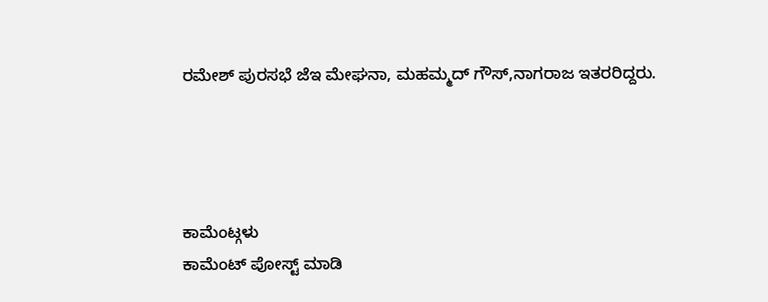ರಮೇಶ್ ಪುರಸಭೆ ಜೆಇ ಮೇಘನಾ, ಮಹಮ್ಮದ್ ಗೌಸ್,ನಾಗರಾಜ ಇತರರಿದ್ದರು.




ಕಾಮೆಂಟ್ಗಳು
ಕಾಮೆಂಟ್ ಪೋಸ್ಟ್ ಮಾಡಿ